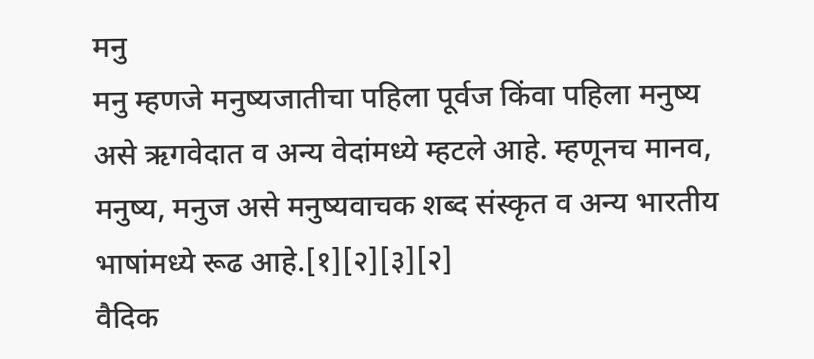मनु
मनु म्हणजे मनुष्यजातीचा पहिला पूर्वज किंवा पहिला मनुष्य असे ऋगवेदात व अन्य वेदांमध्ये म्हटले आहे. म्हणूनच मानव, मनुष्य, मनुज असे मनुष्यवाचक शब्द संस्कृत व अन्य भारतीय भाषांमध्ये रूढ आहे.[१][२][३][२]
वैदिक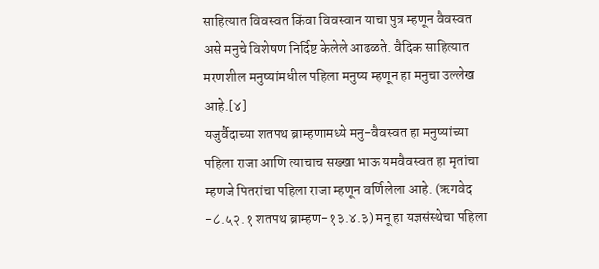साहित्यात विवस्वत किंवा विवस्वान याचा पुत्र म्हणून वैवस्वत असे मनुचे विशेषण निर्दिष्ट केलेले आढळते. वैदिक साहित्यात मरणशील मनुष्यांमधील पहिला मनुष्य म्हणून हा मनुचा उल्लेख आहे.[४]
यजुर्वैदाच्या शतपथ ब्राम्हणामध्ये मनु-वैवस्वत हा मनुष्यांच्या पहिला राजा आणि त्याचाच सख्खा भाऊ यमवैवस्वत हा मृतांचा म्हणजे पितरांचा पहिला राजा म्हणून वर्णिलेला आहे. (ऋगवेद -८.५२.१ शतपथ ब्राम्हण-१३.४.३) मनू हा यज्ञसंस्थेचा पहिला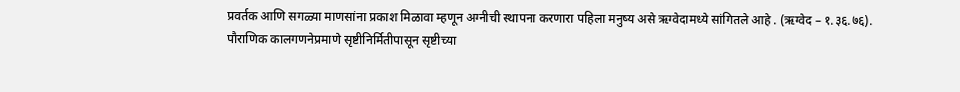प्रवर्तक आणि सगळ्या माणसांना प्रकाश मिळावा म्हणून अग्नीची स्थापना करणारा पहिला मनुष्य असे ऋग्वेदामध्ये सांगितले आहे . (ऋग्वेद – १.३६.७६).
पौराणिक कालगणनेप्रमाणे सृष्टीनिर्मितीपासून सृष्टीच्या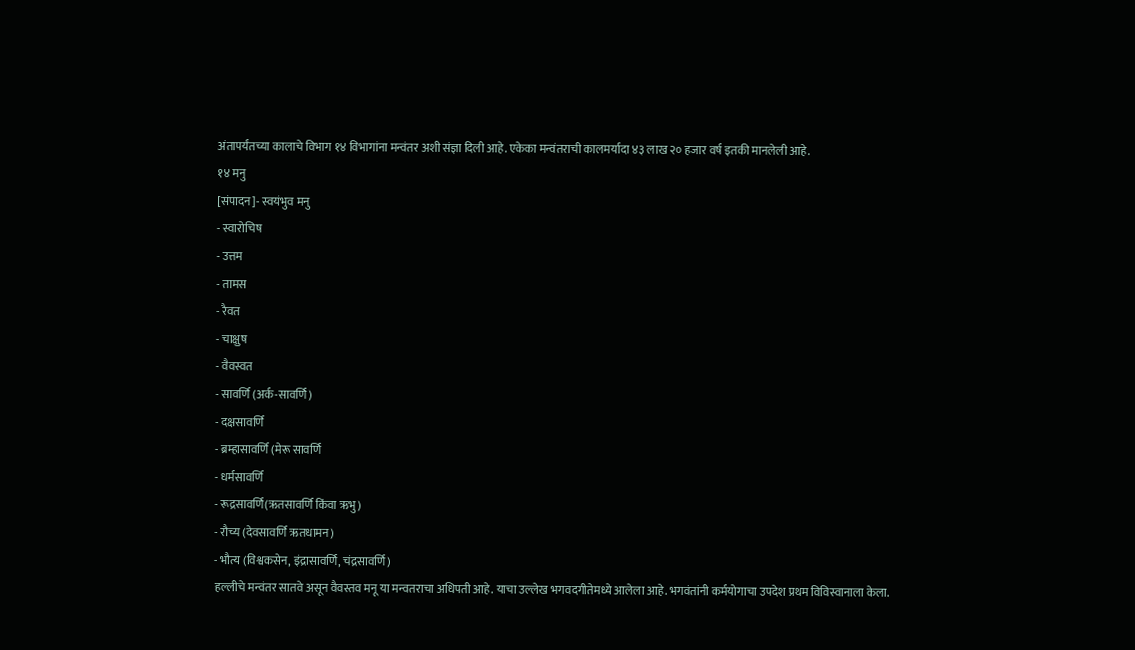अंतापर्यंतच्या कालाचे विभाग १४ विभागांना मन्वंतर अशी संज्ञा दिली आहे. एकेका मन्वंतराची कालमर्यादा ४३ लाख २० हजार वर्ष इतकी मानलेली आहे.
१४ मनु
[संपादन]- स्वयंभुव मनु
- स्वारोचिष
- उत्तम
- तामस
- रैवत
- चाक्षुष
- वैवस्वत
- सावर्णि (अर्क-सावर्णि)
- दक्षसावर्णि
- ब्रम्हासावर्णि (मेरू सावर्णि
- धर्मसावर्णि
- रूद्रसावर्णि(ऋतसावर्णि किंवा ऋभु)
- रौच्य (देवसावर्णि ऋतधामन)
- भौत्य (विश्वकसेन, इंद्रासावर्णि, चंद्रसावर्णि)
हल्लीचे मन्वंतर सातवे असून वैवस्तव मनू या मन्वतराचा अधिपती आहे. याचा उल्लेख भगवदगीतेमध्ये आलेला आहे. भगवंतांनी कर्मयोगाचा उपदेश प्रथम विविस्वानाला केला.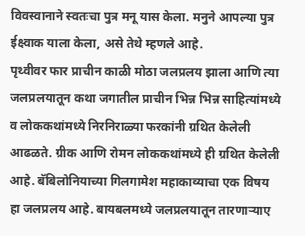विवस्वानाने स्वतःचा पुत्र मनू यास केला. मनुने आपल्या पुत्र ईक्ष्वाक याला केला, असे तेथे म्हणले आहे.
पृथ्वीवर फार प्राचीन काळी मोठा जलप्रलय झाला आणि त्या जलप्रलयातून कथा जगातील प्राचीन भिन्न भिन्न साहित्यांमध्ये व लोककथांमध्ये निरनिराळ्या फरकांनी ग्रथित केलेली आढळते. ग्रीक आणि रोमन लोककथांमध्ये ही ग्रथित केलेली आहे. बॅबिलोनियाच्या गिलगामेश महाकाव्याचा एक विषय हा जलप्रलय आहे. बायबलमध्ये जलप्रलयातून तारणाऱ्याए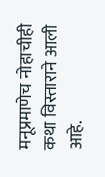मनूप्रमाणेच नोहाचीही कथा विस्ताराने आली आहे.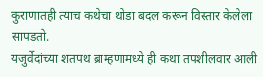कुराणातही त्याच कथेचा थोडा बदल करून विस्तार केलेला सापडतो.
यजुर्वेदांच्या शतपथ ब्राम्हणामध्ये ही कथा तपशीलवार आली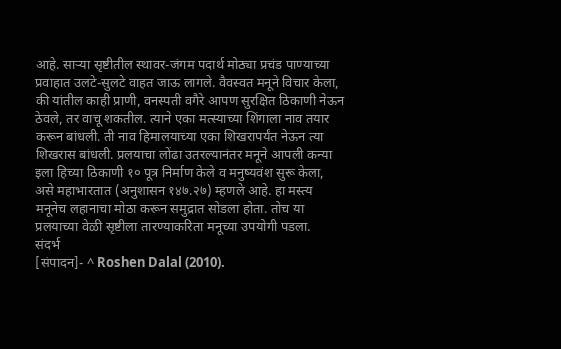आहे. साऱ्या सृष्टीतील स्थावर-जंगम पदार्थ मोठ्या प्रचंड पाण्याच्या प्रवाहात उलटे-सुलटे वाहत जाऊ लागले. वैवस्वत मनूने विचार केला, की यांतील काही प्राणी, वनस्पती वगैरे आपण सुरक्षित ठिकाणी नेऊन ठेवले, तर वाचू शकतील. त्याने एका मत्स्याच्या शिंगाला नाव तयार करून बांधली. ती नाव हिमालयाच्या एका शिखरापर्यंत नेऊन त्या शिखरास बांधली. प्रलयाचा लोंढा उतरल्यानंतर मनूने आपली कन्या इला हिच्या ठिकाणी १० पूत्र निर्माण केले व मनुष्यवंश सुरू केला, असे महाभारतात (अनुशासन १४७.२७) म्हणले आहे. हा मस्त्य मनूनेच लहानाचा मोठा करून समुद्रात सोडला होता. तोच या प्रलयाच्या वेळी सृष्टीला तारण्याकरिता मनूच्या उपयोगी पडला.
संदर्भ
[संपादन]- ^ Roshen Dalal (2010).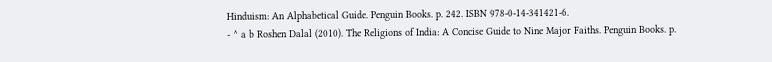Hinduism: An Alphabetical Guide. Penguin Books. p. 242. ISBN 978-0-14-341421-6.
- ^ a b Roshen Dalal (2010). The Religions of India: A Concise Guide to Nine Major Faiths. Penguin Books. p.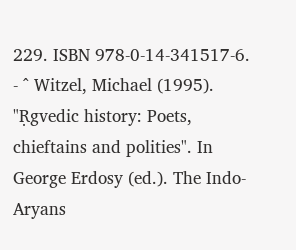229. ISBN 978-0-14-341517-6.
- ^ Witzel, Michael (1995). "Ṛgvedic history: Poets, chieftains and polities". In George Erdosy (ed.). The Indo-Aryans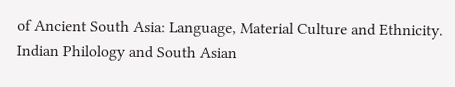of Ancient South Asia: Language, Material Culture and Ethnicity. Indian Philology and South Asian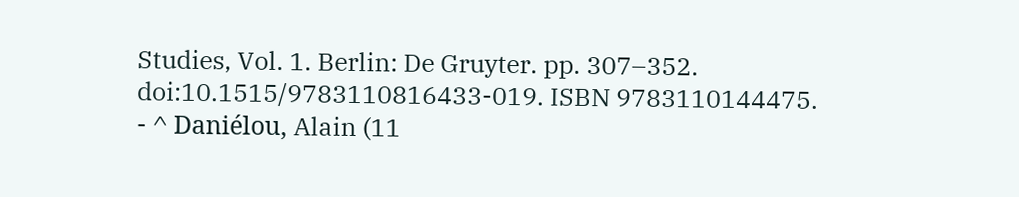Studies, Vol. 1. Berlin: De Gruyter. pp. 307–352. doi:10.1515/9783110816433-019. ISBN 9783110144475.
- ^ Daniélou, Alain (11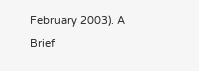February 2003). A Brief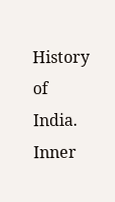History of India. Inner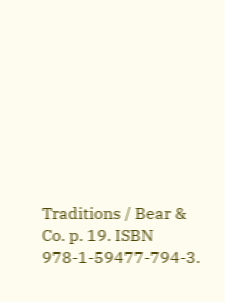Traditions / Bear & Co. p. 19. ISBN 978-1-59477-794-3.